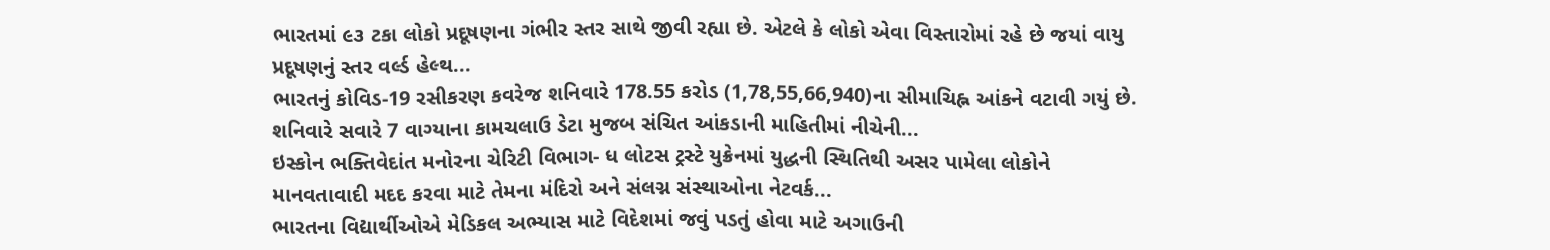ભારતમાં ૯૩ ટકા લોકો પ્રદૂષણના ગંભીર સ્તર સાથે જીવી રહ્યા છે. એટલે કે લોકો એવા વિસ્તારોમાં રહે છે જયાં વાયુ પ્રદૂષણનું સ્તર વર્લ્ડ હેલ્થ...
ભારતનું કોવિડ-19 રસીકરણ કવરેજ શનિવારે 178.55 કરોડ (1,78,55,66,940)ના સીમાચિહ્ન આંકને વટાવી ગયું છે. શનિવારે સવારે 7 વાગ્યાના કામચલાઉ ડેટા મુજબ સંચિત આંકડાની માહિતીમાં નીચેની...
ઇસ્કોન ભક્તિવેદાંત મનોરના ચેરિટી વિભાગ- ધ લોટસ ટ્રસ્ટે યુક્રેનમાં યુદ્ધની સ્થિતિથી અસર પામેલા લોકોને માનવતાવાદી મદદ કરવા માટે તેમના મંદિરો અને સંલગ્ન સંસ્થાઓના નેટવર્ક...
ભારતના વિદ્યાર્થીઓએ મેડિકલ અભ્યાસ માટે વિદેશમાં જવું પડતું હોવા માટે અગાઉની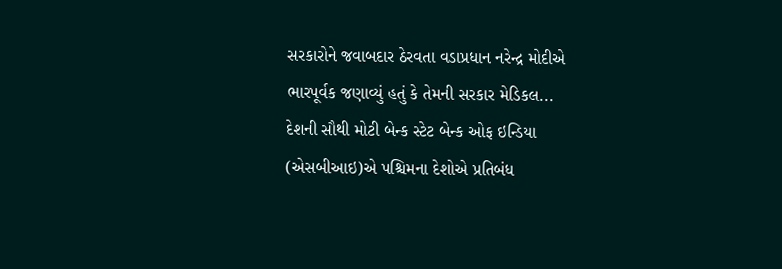સરકારોને જવાબદાર ઠેરવતા વડાપ્રધાન નરેન્દ્ર મોદીએ ભારપૂર્વક જણાવ્યું હતું કે તેમની સરકાર મેડિકલ...
દેશની સૌથી મોટી બેન્ક સ્ટેટ બેન્ક ઓફ ઇન્ડિયા (એસબીઆઇ)એ પશ્ચિમના દેશોએ પ્રતિબંધ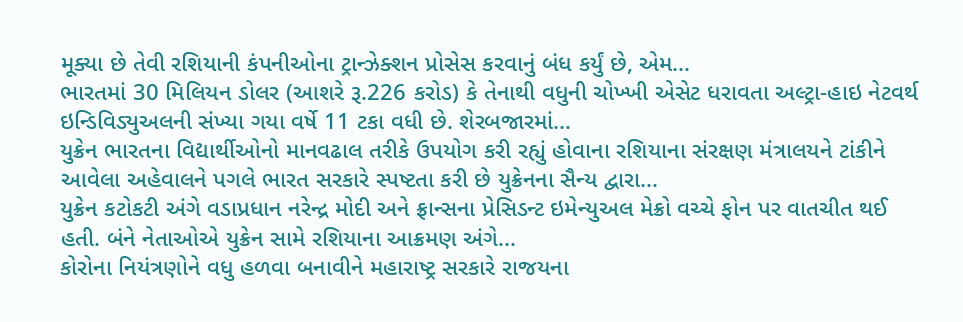મૂક્યા છે તેવી રશિયાની કંપનીઓના ટ્રાન્ઝેક્શન પ્રોસેસ કરવાનું બંધ કર્યું છે, એમ...
ભારતમાં 30 મિલિયન ડોલર (આશરે રૂ.226 કરોડ) કે તેનાથી વધુની ચોખ્ખી એસેટ ધરાવતા અલ્ટ્રા-હાઇ નેટવર્થ ઇન્ડિવિડ્યુઅલની સંખ્યા ગયા વર્ષે 11 ટકા વધી છે. શેરબજારમાં...
યુક્રેન ભારતના વિદ્યાર્થીઓનો માનવઢાલ તરીકે ઉપયોગ કરી રહ્યું હોવાના રશિયાના સંરક્ષણ મંત્રાલયને ટાંકીને આવેલા અહેવાલને પગલે ભારત સરકારે સ્પષ્ટતા કરી છે યુક્રેનના સૈન્ય દ્વારા...
યુક્રેન કટોકટી અંગે વડાપ્રધાન નરેન્દ્ર મોદી અને ફ્રાન્સના પ્રેસિડન્ટ ઇમેન્યુઅલ મેક્રો વચ્ચે ફોન પર વાતચીત થઈ હતી. બંને નેતાઓએ યુક્રેન સામે રશિયાના આક્રમણ અંગે...
કોરોના નિયંત્રણોને વધુ હળવા બનાવીને મહારાષ્ટ્ર સરકારે રાજયના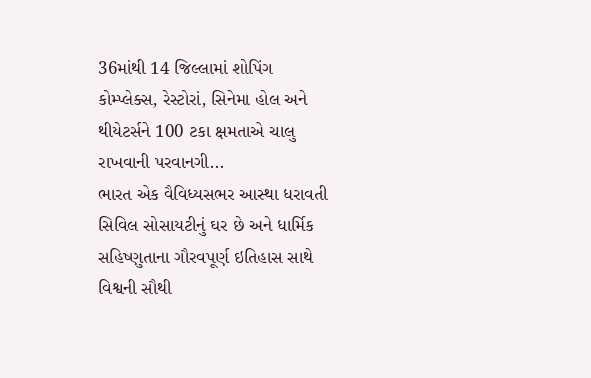36માંથી 14 જિલ્લામાં શોપિંગ કોમ્પ્લેક્સ, રેસ્ટોરાં, સિનેમા હોલ અને થીયેટર્સને 100 ટકા ક્ષમતાએ ચાલુ રાખવાની પરવાનગી...
ભારત એક વૈવિધ્યસભર આસ્થા ધરાવતી સિવિલ સોસાયટીનું ઘર છે અને ધાર્મિક સહિષ્ણુતાના ગૌરવપૂર્ણ ઇતિહાસ સાથે વિશ્વની સૌથી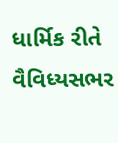ધાર્મિક રીતે વૈવિધ્યસભર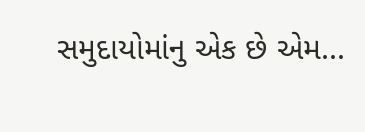સમુદાયોમાંનુ એક છે એમ...